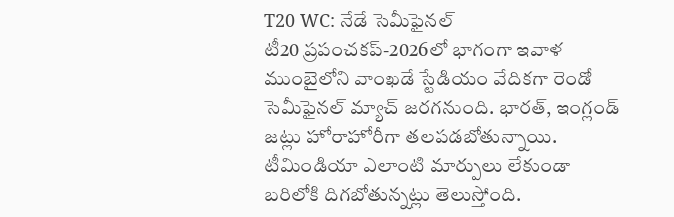T20 WC: నేడే సెమీఫైనల్
టీ20 ప్రపంచకప్-2026లో భాగంగా ఇవాళ ముంబైలోని వాంఖడే స్టేడియం వేదికగా రెండో సెమీఫైనల్ మ్యాచ్ జరగనుంది. భారత్, ఇంగ్లండ్ జట్లు హోరాహోరీగా తలపడబోతున్నాయి. టీమిండియా ఎలాంటి మార్పులు లేకుండా బరిలోకి దిగబోతున్నట్లు తెలుస్తోంది.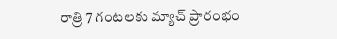రాత్రి 7 గంటలకు మ్యాచ్ ప్రారంభం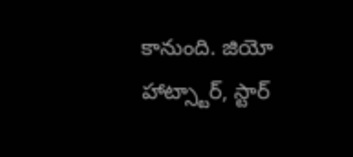కానుంది. జియో హాట్స్టార్, స్టార్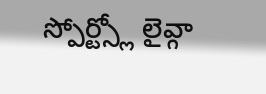స్పోర్ట్స్లో లైవ్గా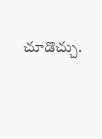చూడొచ్చు.